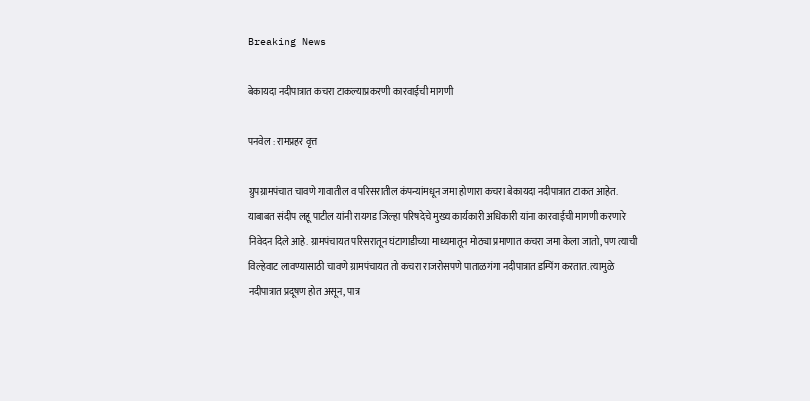Breaking News

बेकायदा नदीपात्रात कचरा टाकल्याप्रकरणी कारवाईची मागणी

पनवेल : रामप्रहर वृत्त

ग्रुपग्रामपंचात चावणे गावातील व परिसरातील कंपन्यांमधून जमा होणारा कचरा बेकायदा नदीपात्रात टाकत आहेत. याबाबत संदीप लहू पाटील यांनी रायगड जिल्हा परिषदेचे मुख्य कार्यकारी अधिकारी यांना कारवाईची मागणी करणारे निवेदन दिले आहे. ग्रामपंचायत परिसरातून घंटागाडीच्या माध्यमातून मोठ्या प्रमाणात कचरा जमा केला जातो, पण त्याची विल्हेवाट लावण्यासाठी चावणे ग्रामपंचायत तो कचरा राजरोसपणे पाताळगंगा नदीपात्रात डम्पिंग करतात. त्यामुळे नदीपात्रात प्रदूषण होत असून, पात्र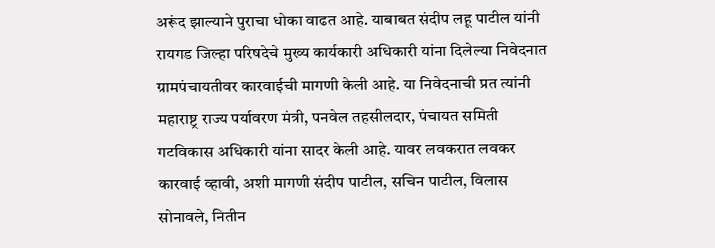अरूंद झाल्याने पुराचा धोका वाढत आहे. याबाबत संदीप लहू पाटील यांनी रायगड जिल्हा परिषदेचे मुख्य कार्यकारी अधिकारी यांना दिलेल्या निवेदनात ग्रामपंचायतीवर कारवाईची मागणी केली आहे. या निवेदनाची प्रत त्यांनी महाराष्ट्र राज्य पर्यावरण मंत्री, पनवेल तहसीलदार, पंचायत समिती गटविकास अधिकारी यांना सादर केली आहे. यावर लवकरात लवकर कारवाई व्हावी, अशी मागणी संदीप पाटील, सचिन पाटील, विलास सोनावले, नितीन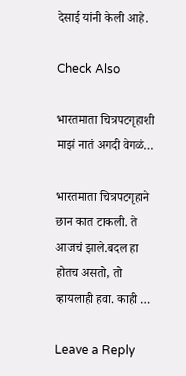देसाई यांनी केली आहे.

Check Also

भारतमाता चित्रपटगृहाशी माझं नातं अगदी वेगळं…

भारतमाता चित्रपटगृहाने छान कात टाकली. ते आजचं झाले.बदल हा होतच असतो, तो व्हायलाही हवा. काही …

Leave a Reply